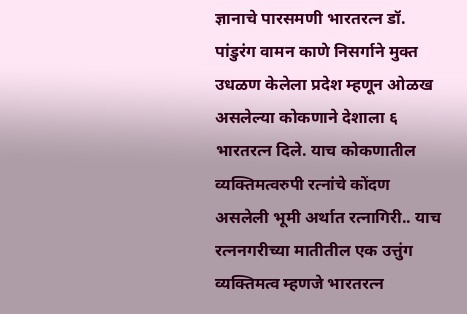ज्ञानाचे पारसमणी भारतरत्न डॉ. पांडुरंग वामन काणे निसर्गाने मुक्त उधळण केलेला प्रदेश म्हणून ओळख असलेल्या कोकणाने देशाला ६ भारतरत्न दिले. याच कोकणातील व्यक्तिमत्वरुपी रत्नांचे कोंदण असलेली भूमी अर्थात रत्नागिरी.. याच रत्ननगरीच्या मातीतील एक उत्तुंग व्यक्तिमत्व म्हणजे भारतरत्न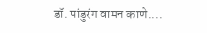डॉ. पांडुरंग वामन काणे....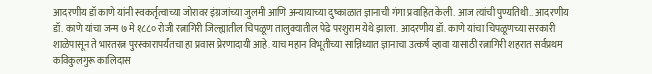आदरणीय डॉ काणे यांनी स्वकर्तृत्वाच्या जोरावर इंग्रजांच्या जुलमी आणि अन्यायाच्या दुष्काळात ज्ञानाची गंगा प्रवाहित केली. आज त्यांची पुण्यतिथी.. आदरणीय डॉ. काणे यांचा जन्म ७ मे १८८० रोजी रत्नागिरी जिल्ह्यातील चिपळूण तालुक्यातील पेढे परशुराम येथे झाला. आदरणीय डॉ. काणे यांचा चिपळूणच्या सरकारी शाळेपासून ते भारतरत्न पुरस्कारापर्यंतचा हा प्रवास प्रेरणादायी आहे. याच महान विभूतीच्या सान्निध्यात ज्ञानाचा उत्कर्ष व्हावा यासाठी रत्नागिरी शहरात सर्वप्रथम कविकुलगुरू कालिदास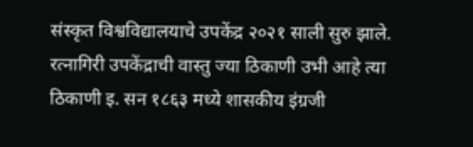संस्कृत विश्वविद्यालयाचे उपकेंद्र २०२१ साली सुरु झाले. रत्नागिरी उपकेंद्राची वास्तु ज्या ठिकाणी उभी आहे त्या ठिकाणी इ. सन १८६३ मध्ये शासकीय इंग्रजी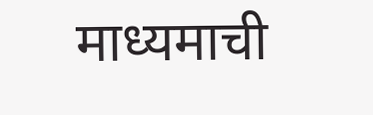माध्यमाची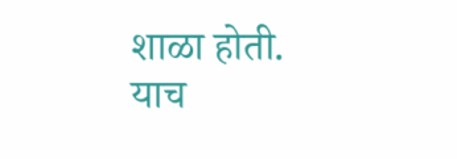शाळा होती. याच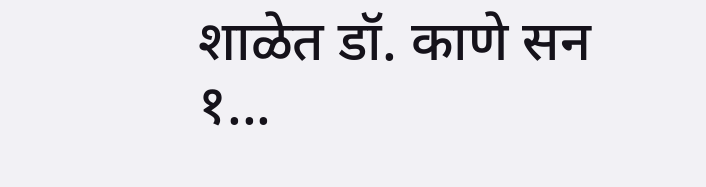शाळेत डॉ. काणे सन १...